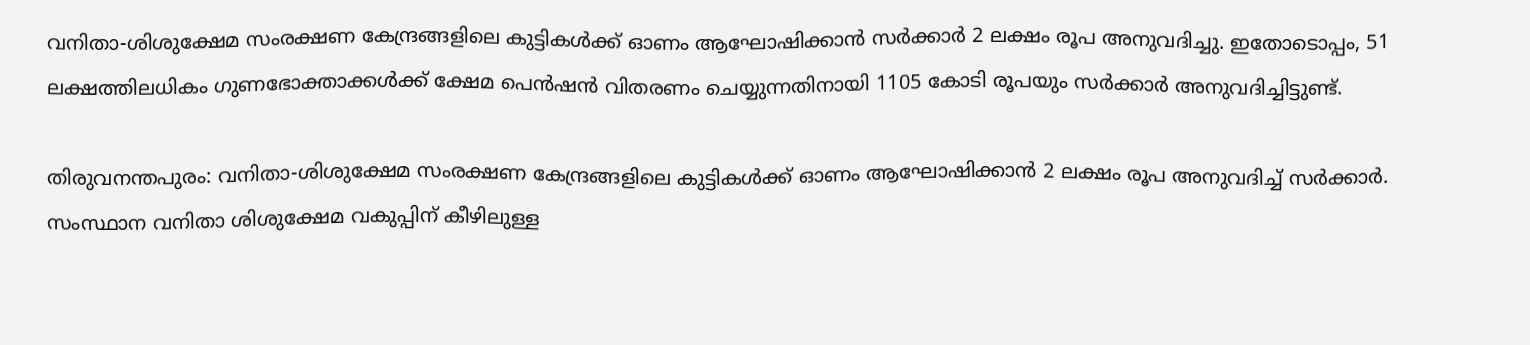വനിതാ-ശിശുക്ഷേമ സംരക്ഷണ കേന്ദ്രങ്ങളിലെ കുട്ടികൾക്ക് ഓണം ആഘോഷിക്കാൻ സർക്കാർ 2 ലക്ഷം രൂപ അനുവദിച്ചു. ഇതോടൊപ്പം, 51 ലക്ഷത്തിലധികം ഗുണഭോക്താക്കൾക്ക് ക്ഷേമ പെൻഷൻ വിതരണം ചെയ്യുന്നതിനായി 1105 കോടി രൂപയും സർക്കാർ അനുവദിച്ചിട്ടുണ്ട്.

തിരുവനന്തപുരം: വനിതാ-ശിശുക്ഷേമ സംരക്ഷണ കേന്ദ്രങ്ങളിലെ കുട്ടികൾക്ക് ഓണം ആഘോഷിക്കാൻ 2 ലക്ഷം രൂപ അനുവദിച്ച് സർക്കാർ. സംസ്ഥാന വനിതാ ശിശുക്ഷേമ വകുപ്പിന് കീഴിലുള്ള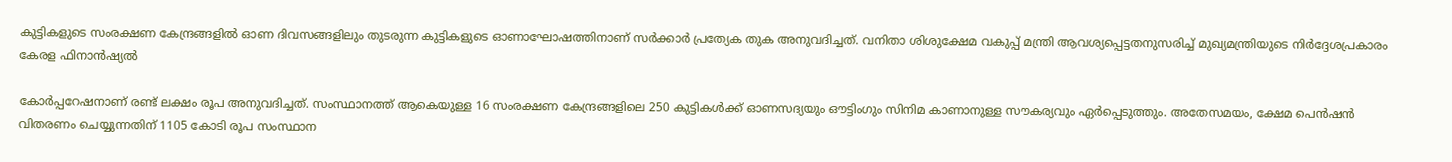കുട്ടികളുടെ സംരക്ഷണ കേന്ദ്രങ്ങളിൽ ഓണ ദിവസങ്ങളിലും തുടരുന്ന കുട്ടികളുടെ ഓണാഘോഷത്തിനാണ് സർക്കാർ പ്രത്യേക തുക അനുവദിച്ചത്. വനിതാ ശിശുക്ഷേമ വകുപ്പ് മന്ത്രി ആവശ്യപ്പെട്ടതനുസരിച്ച് മുഖ്യമന്ത്രിയുടെ നിർദ്ദേശപ്രകാരം കേരള ഫിനാൻഷ്യൽ

കോർപ്പറേഷനാണ് രണ്ട് ലക്ഷം രൂപ അനുവദിച്ചത്. സംസ്ഥാനത്ത് ആകെയുള്ള 16 സംരക്ഷണ കേന്ദ്രങ്ങളിലെ 250 കുട്ടികൾക്ക് ഓണസദ്യയും ഔട്ടിംഗും സിനിമ കാണാനുള്ള സൗകര്യവും ഏർപ്പെടുത്തും. അതേസമയം, ക്ഷേമ പെൻഷൻ വിതരണം ചെയ്യുന്നതിന് 1105 കോടി രൂപ സംസ്ഥാന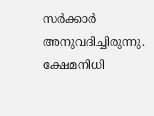സര്‍ക്കാര്‍ അനുവദിച്ചിരുന്നു. ക്ഷേമനിധി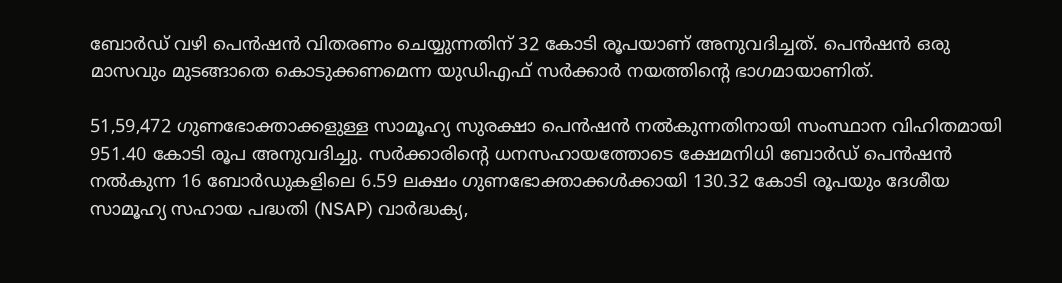ബോർഡ് വഴി പെൻഷൻ വിതരണം ചെയ്യുന്നതിന് 32 കോടി രൂപയാണ് അനുവദിച്ചത്. പെൻഷൻ ഒരു മാസവും മുടങ്ങാതെ കൊടുക്കണമെന്ന യുഡിഎഫ് സർക്കാർ നയത്തിന്റെ ഭാഗമായാണിത്.

51,59,472 ഗുണഭോക്താക്കളുള്ള സാമൂഹ്യ സുരക്ഷാ പെൻഷൻ നല്‍കുന്നതിനായി സംസ്ഥാന വിഹിതമായി 951.40 കോടി രൂപ അനുവദിച്ചു. സർക്കാരിന്‍റെ ധനസഹായത്തോടെ ക്ഷേമനിധി ബോർഡ് പെൻഷൻ നൽകുന്ന 16 ബോർഡുകളിലെ 6.59 ലക്ഷം ഗുണഭോക്താക്കൾക്കായി 130.32 കോടി രൂപയും ദേശീയ സാമൂഹ്യ സഹായ പദ്ധതി (NSAP) വാർദ്ധക്യ,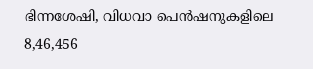ഭിന്നശേഷി, വിധവാ പെൻഷനുകളിലെ 8,46,456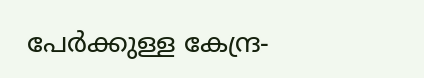പേർക്കുള്ള കേന്ദ്ര-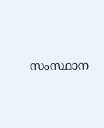സംസ്ഥാന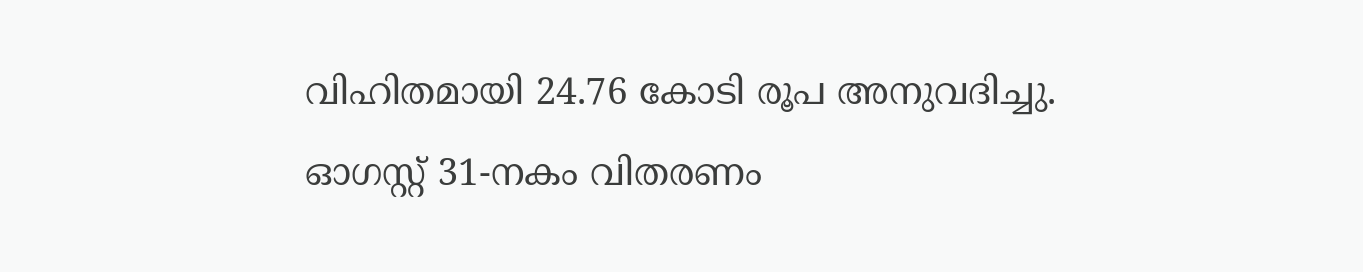വിഹിതമായി 24.76 കോടി രൂപ അനുവദിച്ചു. ഓഗസ്റ്റ് 31-നകം വിതരണം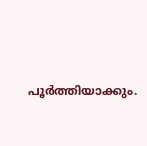പൂർത്തിയാക്കും.